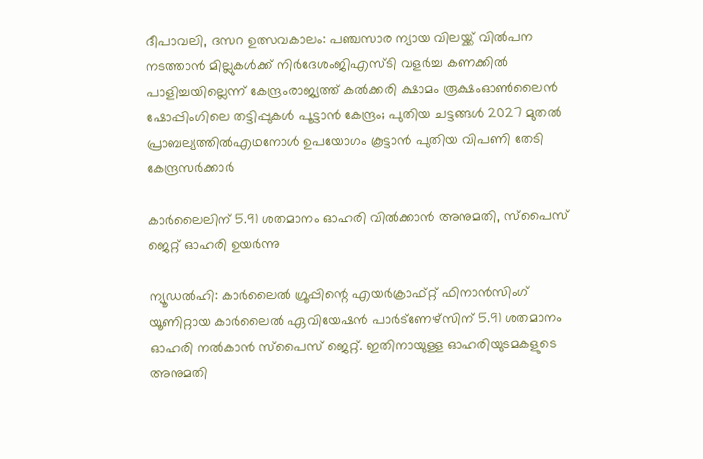ദീപാവലി, ദസറ ഉത്സവകാലം: പഞ്ചസാര ന്യായ വിലയ്ക്ക് വിൽപന നടത്താൻ മില്ലുകൾക്ക് നിർദേശംജിഎസ്ടി വളര്‍ച്ച കണക്കില്‍ പാളിച്ചയില്ലെന്ന് കേന്ദ്രംരാജ്യത്ത് കൽക്കരി ക്ഷാമം രൂക്ഷംഓൺലൈൻ ഷോപ്പിംഗിലെ തട്ടിപ്പുകൾ പൂട്ടാൻ കേന്ദ്രം; പുതിയ ചട്ടങ്ങൾ 2027 മുതൽ പ്രാബല്യത്തിൽഎഥനോള്‍ ഉപയോഗം കൂട്ടാൻ പുതിയ വിപണി തേടി കേന്ദ്രസർക്കാർ

കാര്‍ലൈലിന് 5.91 ശതമാനം ഓഹരി വില്‍ക്കാന്‍ അനുമതി, സ്‌പൈസ് ജെറ്റ് ഓഹരി ഉയര്‍ന്നു

ന്യൂഡല്‍ഹി: കാര്‍ലൈല്‍ ഗ്രൂപ്പിന്റെ എയര്‍ക്രാഫ്റ്റ് ഫിനാന്‍സിംഗ് യൂണിറ്റായ കാര്‍ലൈല്‍ ഏവിയേഷന്‍ പാര്‍ട്‌ണേഴ്‌സിന് 5.91 ശതമാനം ഓഹരി നല്‍കാന്‍ സ്‌പൈസ് ജെറ്റ്. ഇതിനായുള്ള ഓഹരിയുടമകളുടെ അനുമതി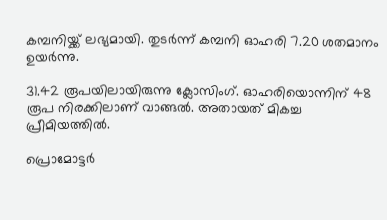കമ്പനിയ്ക്ക് ലഭ്യമായി. തുടര്‍ന്ന് കമ്പനി ഓഹരി 7.20 ശതമാനം ഉയര്‍ന്നു.

31.42 രൂപയിലായിരുന്നു ക്ലോസിംഗ്. ഓഹരിയൊന്നിന് 48 രൂപ നിരക്കിലാണ് വാങ്ങല്‍. അതായത് മികച്ച പ്രീമിയത്തില്‍.

പ്രൊമോട്ടര്‍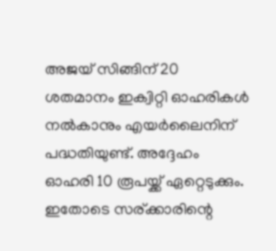അജയ് സിങ്ങിന് 20 ശതമാനം ഇക്വിറ്റി ഓഹരികള്‍ നല്‍കാനും എയര്‍ലൈനിന് പദ്ധതിയുണ്ട്. അദ്ദേഹം  ഓഹരി 10 രൂപയ്ക്ക് ഏറ്റെടുക്കും.  ഇതോടെ സര്ക്കാരിന്റെ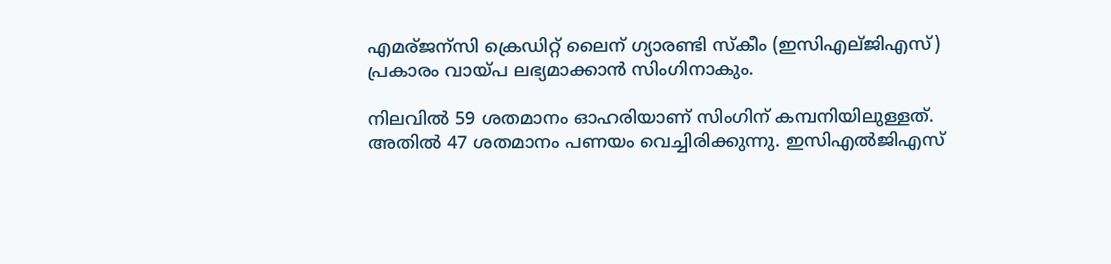എമര്ജന്‌സി ക്രെഡിറ്റ് ലൈന് ഗ്യാരണ്ടി സ്‌കീം (ഇസിഎല്ജിഎസ്) പ്രകാരം വായ്പ ലഭ്യമാക്കാന്‍ സിംഗിനാകും.

നിലവില്‍ 59 ശതമാനം ഓഹരിയാണ് സിംഗിന് കമ്പനിയിലുള്ളത്. അതില്‍ 47 ശതമാനം പണയം വെച്ചിരിക്കുന്നു. ഇസിഎല്‍ജിഎസ്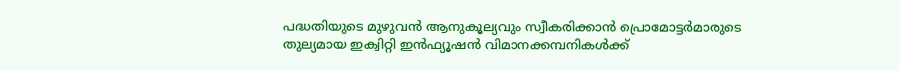പദ്ധതിയുടെ മുഴുവന്‍ ആനുകൂല്യവും സ്വീകരിക്കാന്‍ പ്രൊമോട്ടര്‍മാരുടെ തുല്യമായ ഇക്വിറ്റി ഇന്‍ഫ്യൂഷന്‍ വിമാനക്കമ്പനികള്‍ക്ക്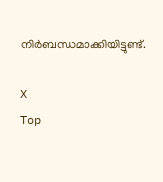നിര്‍ബന്ധമാക്കിയിട്ടുണ്ട്.

X
Top